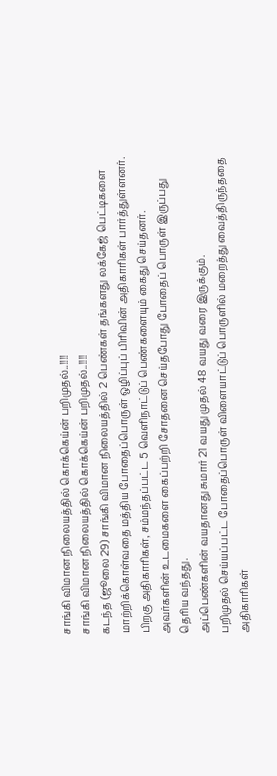சாங்கி விமான நிலையத்தில் கொக்கெய்ன் பறிமுதல்..!!!!
சாங்கி விமான நிலையத்தில் கொக்கெய்ன் பறிமுதல்..!!!!
கடந்த (ஜூலை 29) சாங்கி விமான நிலையத்தில் 2 பெண்கள் தங்களது லக்கேஜ் பெட்டிகளை மாற்றிக்கொள்வதை மத்திய போதைப்பொருள் ஒழிப்புப் பிரிவின் அதிகாரிகள் பார்த்துள்ளனர்.
பிறகு அதிகாரிகள், சம்மந்தப்பட்ட 5 வெளிநாட்டுப் பெண்களையும் கைது செய்தனர். அவர்களின் உடமைகளை கைப்பற்றி சோதனை செய்தபோது போதைப் பொருள் இருப்பது தெரிய வந்தது.
அப்பெண்களின் வயதானது சுமார் 21 வயது முதல் 48 வயது வரை இருக்கும்.
பறிமுதல் செய்யப்பட்ட போதைப்பொருள் விளையாட்டுப் பொருளில் மறைத்து வைத்திருந்ததை அதிகாரிகள்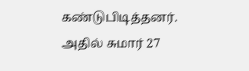கண்டுபிடித்தனர்.
அதில் சுமார் 27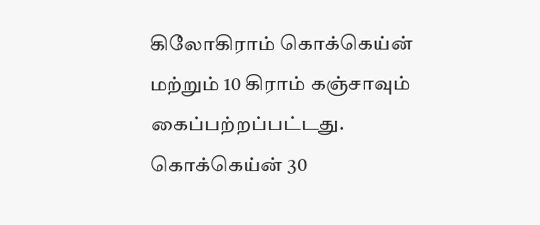கிலோகிராம் கொக்கெய்ன் மற்றும் 10 கிராம் கஞ்சாவும் கைப்பற்றப்பட்டது.
கொக்கெய்ன் 30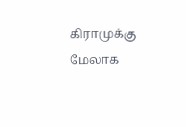கிராமுக்கு மேலாக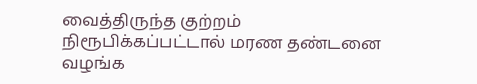வைத்திருந்த குற்றம் நிரூபிக்கப்பட்டால் மரண தண்டனை வழங்க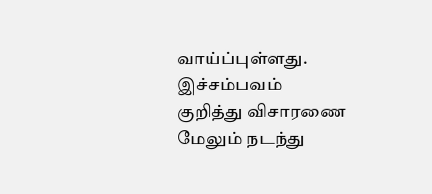வாய்ப்புள்ளது. இச்சம்பவம் குறித்து விசாரணை மேலும் நடந்து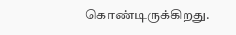கொண்டிருக்கிறது.